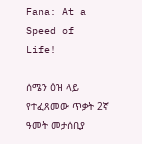Fana: At a Speed of Life!

ሰሜን ዕዝ ላይ የተፈጸመው ጥቃት 2ኛ ዓመት መታሰቢያ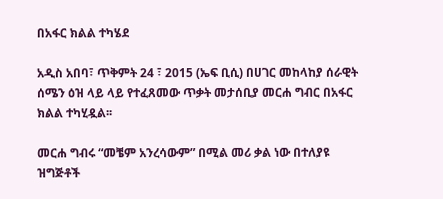በአፋር ክልል ተካሄደ

አዲስ አበባ፣ ጥቅምት 24 ፣ 2015 (ኤፍ ቢሲ) በሀገር መከላከያ ሰራዊት ሰሜን ዕዝ ላይ ላይ የተፈጸመው ጥቃት መታሰቢያ መርሐ ግብር በአፋር ክልል ተካሂዷል፡፡

መርሐ ግብሩ “መቼም አንረሳውም” በሚል መሪ ቃል ነው በተለያዩ ዝግጅቶች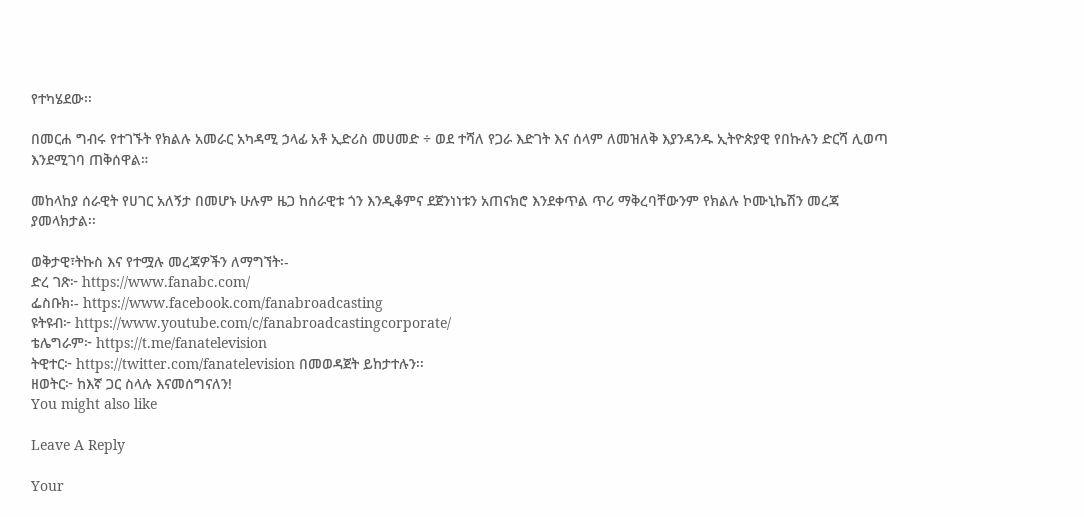የተካሄደው፡፡

በመርሐ ግብሩ የተገኙት የክልሉ አመራር አካዳሚ ኃላፊ አቶ ኢድሪስ መሀመድ ÷ ወደ ተሻለ የጋራ እድገት እና ሰላም ለመዝለቅ እያንዳንዱ ኢትዮጵያዊ የበኩሉን ድርሻ ሊወጣ እንደሚገባ ጠቅሰዋል።

መከላከያ ሰራዊት የሀገር አለኝታ በመሆኑ ሁሉም ዜጋ ከሰራዊቱ ጎን እንዲቆምና ደጀንነነቱን አጠናክሮ እንደቀጥል ጥሪ ማቅረባቸውንም የክልሉ ኮሙኒኬሽን መረጃ ያመላክታል፡፡

ወቅታዊ፣ትኩስ እና የተሟሉ መረጃዎችን ለማግኘት፡-
ድረ ገጽ፦ https://www.fanabc.com/
ፌስቡክ፡- https://www.facebook.com/fanabroadcasting
ዩትዩብ፦ https://www.youtube.com/c/fanabroadcastingcorporate/
ቴሌግራም፦ https://t.me/fanatelevision
ትዊተር፦ https://twitter.com/fanatelevision በመወዳጀት ይከታተሉን፡፡
ዘወትር፦ ከእኛ ጋር ስላሉ እናመሰግናለን!
You might also like

Leave A Reply

Your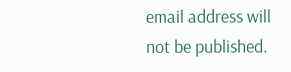email address will not be published.